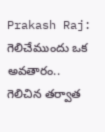Prakash Raj: గెలిచేముందు ఒక అవతారం.. గెలిచిన తర్వాత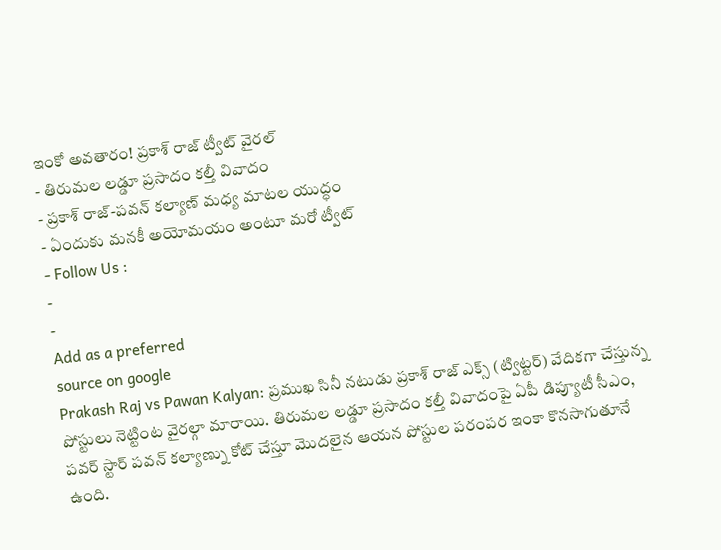ఇంకో అవతారం! ప్రకాశ్ రాజ్ ట్వీట్ వైరల్
- తిరుమల లడ్డూ ప్రసాదం కల్తీ వివాదం
- ప్రకాశ్ రాజ్-పవన్ కల్యాణ్ మధ్య మాటల యుద్ధం
- ఏందుకు మనకీ అయోమయం అంటూ మరో ట్వీట్
- Follow Us :
-
-
Add as a preferred
source on google
Prakash Raj vs Pawan Kalyan: ప్రముఖ సినీ నటుడు ప్రకాశ్ రాజ్ ఎక్స్ (ట్విట్టర్) వేదికగా చేస్తున్న పోస్టులు నెట్టింట వైరల్గా మారాయి. తిరుమల లడ్డూ ప్రసాదం కల్తీ వివాదంపై ఏపీ డిప్యూటీ సీఎం, పవర్ స్టార్ పవన్ కల్యాణ్ను కోట్ చేస్తూ మొదలైన ఆయన పోస్టుల పరంపర ఇంకా కొనసాగుతూనే ఉంది.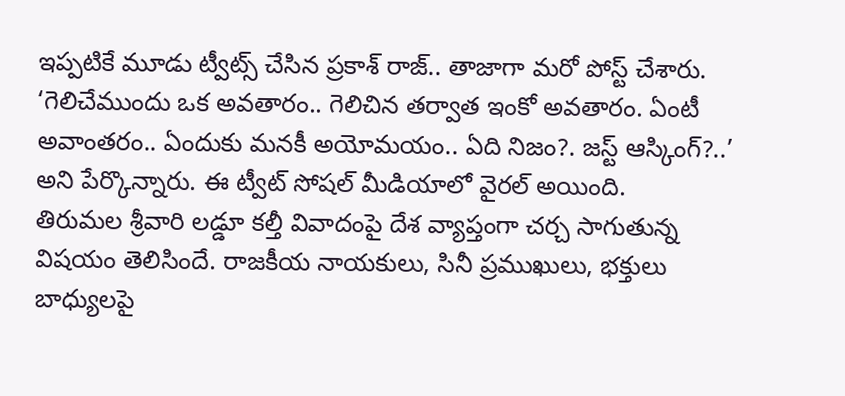ఇప్పటికే మూడు ట్వీట్స్ చేసిన ప్రకాశ్ రాజ్.. తాజాగా మరో పోస్ట్ చేశారు. ‘గెలిచేముందు ఒక అవతారం.. గెలిచిన తర్వాత ఇంకో అవతారం. ఏంటీ అవాంతరం.. ఏందుకు మనకీ అయోమయం.. ఏది నిజం?. జస్ట్ ఆస్కింగ్?..’ అని పేర్కొన్నారు. ఈ ట్వీట్ సోషల్ మీడియాలో వైరల్ అయింది.
తిరుమల శ్రీవారి లడ్డూ కల్తీ వివాదంపై దేశ వ్యాప్తంగా చర్చ సాగుతున్న విషయం తెలిసిందే. రాజకీయ నాయకులు, సినీ ప్రముఖులు, భక్తులు బాధ్యులపై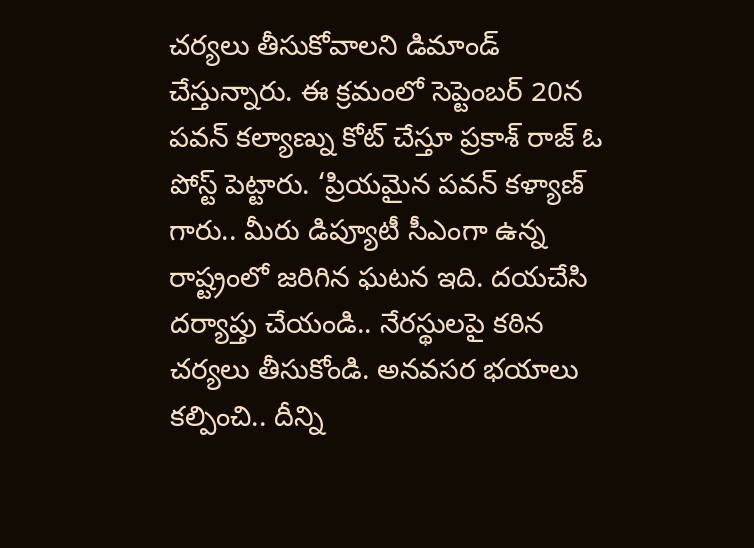చర్యలు తీసుకోవాలని డిమాండ్ చేస్తున్నారు. ఈ క్రమంలో సెప్టెంబర్ 20న పవన్ కల్యాణ్ను కోట్ చేస్తూ ప్రకాశ్ రాజ్ ఓ పోస్ట్ పెట్టారు. ‘ప్రియమైన పవన్ కళ్యాణ్ గారు.. మీరు డిప్యూటీ సీఎంగా ఉన్న రాష్ట్రంలో జరిగిన ఘటన ఇది. దయచేసి దర్యాప్తు చేయండి.. నేరస్థులపై కఠిన చర్యలు తీసుకోండి. అనవసర భయాలు కల్పించి.. దీన్ని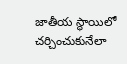జాతీయ స్థాయిలో చర్చించుకునేలా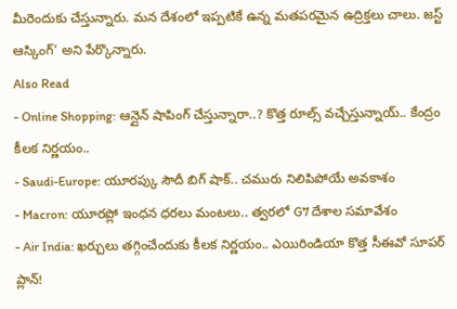మీరెందుకు చేస్తున్నారు. మన దేశంలో ఇప్పటికే ఉన్న మతపరమైన ఉద్రిక్తలు చాలు. జస్ట్ ఆస్కింగ్’ అని పేర్కొన్నారు.
Also Read
- Online Shopping: ఆన్లైన్ షాపింగ్ చేస్తున్నారా..? కొత్త రూల్స్ వచ్చేస్తున్నాయ్.. కేంద్రం కీలక నిర్ణయం..
- Saudi-Europe: యూరప్కు సౌదీ బిగ్ షాక్.. చమురు నిలిపిపోయే అవకాశం
- Macron: యూరప్లో ఇంధన ధరలు మంటలు.. త్వరలో G7 దేశాల సమావేశం
- Air India: ఖర్చులు తగ్గించేందుకు కీలక నిర్ణయం.. ఎయిరిండియా కొత్త సీఈవో సూపర్ ప్లాన్!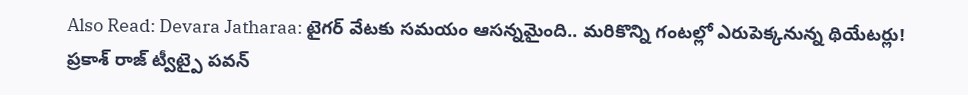Also Read: Devara Jatharaa: టైగర్ వేటకు సమయం ఆసన్నమైంది.. మరికొన్ని గంటల్లో ఎరుపెక్కనున్న థియేటర్లు!
ప్రకాశ్ రాజ్ ట్వీట్పై పవన్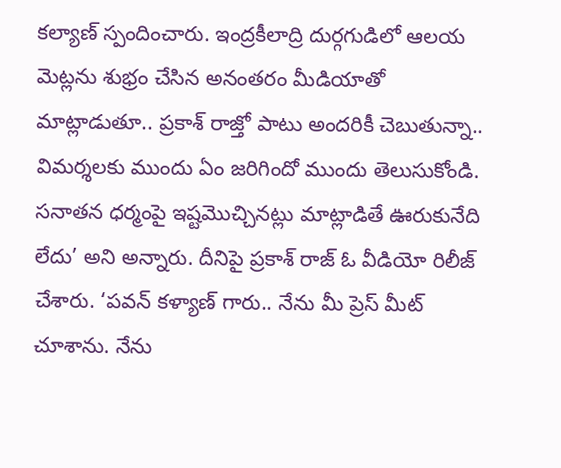కల్యాణ్ స్పందించారు. ఇంద్రకీలాద్రి దుర్గగుడిలో ఆలయ మెట్లను శుభ్రం చేసిన అనంతరం మీడియాతో మాట్లాడుతూ.. ప్రకాశ్ రాజ్తో పాటు అందరికీ చెబుతున్నా.. విమర్శలకు ముందు ఏం జరిగిందో ముందు తెలుసుకోండి. సనాతన ధర్మంపై ఇష్టమొచ్చినట్లు మాట్లాడితే ఊరుకునేది లేదు’ అని అన్నారు. దీనిపై ప్రకాశ్ రాజ్ ఓ వీడియో రిలీజ్ చేశారు. ‘పవన్ కళ్యాణ్ గారు.. నేను మీ ప్రెస్ మీట్ చూశాను. నేను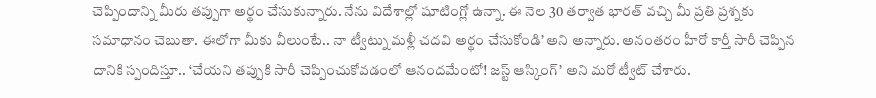చెప్పిందాన్ని మీరు తప్పుగా అర్థం చేసుకున్నారు. నేను విదేశాల్లో షూటింగ్లో ఉన్నా. ఈ నెల 30 తర్వాత భారత్ వచ్చి మీ ప్రతి ప్రశ్నకు సమాధానం చెబుతా. ఈలోగా మీకు వీలుంటే.. నా ట్వీట్ను మళ్లీ చదవి అర్థం చేసుకోండి’ అని అన్నారు. అనంతరం హీరో కార్తీ సారీ చెప్పిన దానికి స్పందిస్తూ.. ‘చేయని తప్పుకి సారీ చెప్పించుకోవడంలో ఆనందమేంటో! జస్ట్ ఆస్కింగ్’ అని మరో ట్వీట్ చేశారు.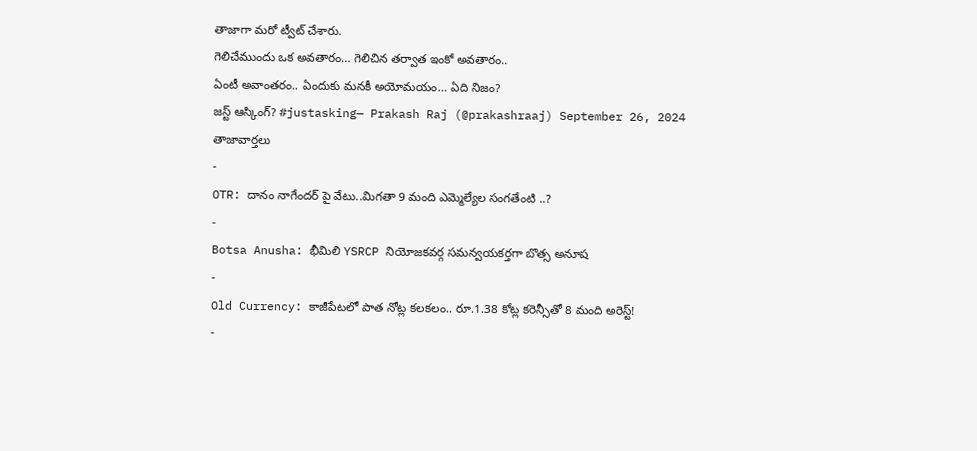తాజాగా మరో ట్వీట్ చేశారు.
గెలిచేముందు ఒక అవతారం… గెలిచిన తర్వాత ఇంకో అవతారం..
ఏంటీ అవాంతరం.. ఏందుకు మనకీ అయోమయం… ఏది నిజం?
జస్ట్ ఆస్కింగ్? #justasking— Prakash Raj (@prakashraaj) September 26, 2024
తాజావార్తలు
-
OTR: దానం నాగేందర్ పై వేటు..మిగతా 9 మంది ఎమ్మెల్యేల సంగతేంటి ..?
-
Botsa Anusha: భీమిలి YSRCP నియోజకవర్గ సమన్వయకర్తగా బొత్స అనూష
-
Old Currency: కాజీపేటలో పాత నోట్ల కలకలం.. రూ.1.38 కోట్ల కరెన్సీతో 8 మంది అరెస్ట్!
-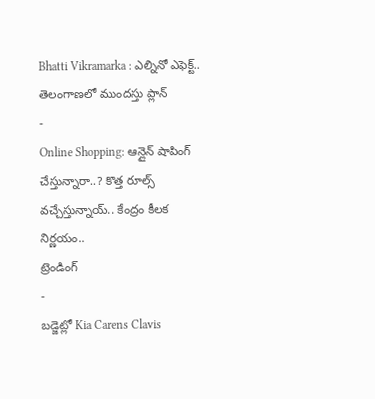Bhatti Vikramarka : ఎల్నినో ఎఫెక్ట్.. తెలంగాణలో ముందస్తు ప్లాన్
-
Online Shopping: ఆన్లైన్ షాపింగ్ చేస్తున్నారా..? కొత్త రూల్స్ వచ్చేస్తున్నాయ్.. కేంద్రం కీలక నిర్ణయం..
ట్రెండింగ్
-
బడ్జెట్లో Kia Carens Clavis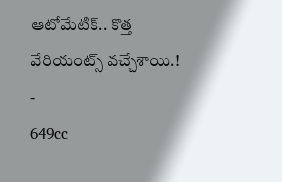ఆటోమేటిక్.. కొత్త వేరియంట్స్ వచ్చేశాయి.!
-
649cc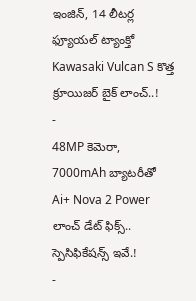ఇంజిన్, 14 లీటర్ల ఫ్యూయల్ ట్యాంక్తో Kawasaki Vulcan S కొత్త క్రూయిజర్ బైక్ లాంచ్..!
-
48MP కెమెరా, 7000mAh బ్యాటరీతో Ai+ Nova 2 Power లాంచ్ డేట్ ఫిక్స్.. స్పెసిఫికేషన్స్ ఇవే.!
-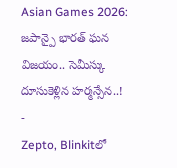Asian Games 2026: జపాన్పై భారత్ ఘన విజయం.. సెమీస్కు దూసుకెళ్లిన హర్మన్సేన..!
-
Zepto, Blinkitలో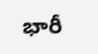భారీ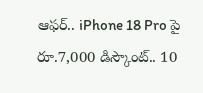ఆఫర్.. iPhone 18 Pro పై రూ.7,000 డిస్కౌంట్.. 10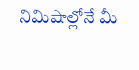నిమిషాల్లోనే మీ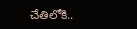చేతిలోకి..